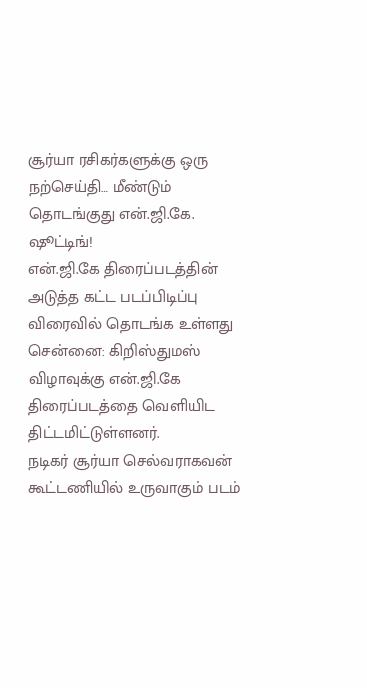சூர்யா ரசிகர்களுக்கு ஒரு நற்செய்தி… மீண்டும் தொடங்குது என்.ஜி.கே. ஷூட்டிங்!
என்.ஜி.கே திரைப்படத்தின் அடுத்த கட்ட படப்பிடிப்பு விரைவில் தொடங்க உள்ளது
சென்னை: கிறிஸ்துமஸ் விழாவுக்கு என்.ஜி.கே திரைப்படத்தை வெளியிட திட்டமிட்டுள்ளனர்.
நடிகர் சூர்யா செல்வராகவன் கூட்டணியில் உருவாகும் படம்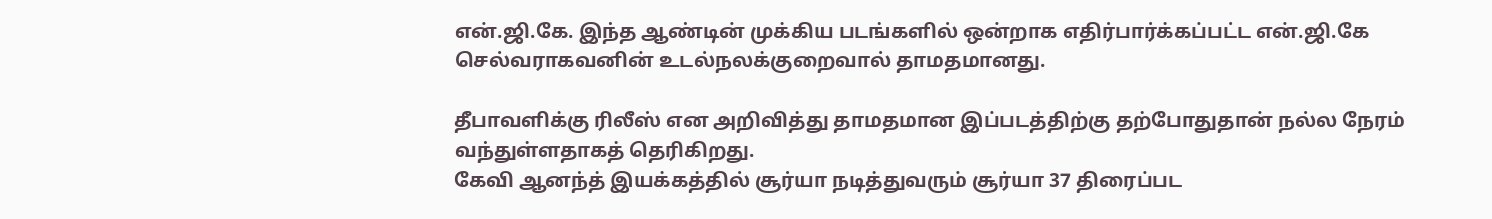என்.ஜி.கே. இந்த ஆண்டின் முக்கிய படங்களில் ஒன்றாக எதிர்பார்க்கப்பட்ட என்.ஜி.கே செல்வராகவனின் உடல்நலக்குறைவால் தாமதமானது.

தீபாவளிக்கு ரிலீஸ் என அறிவித்து தாமதமான இப்படத்திற்கு தற்போதுதான் நல்ல நேரம் வந்துள்ளதாகத் தெரிகிறது.
கேவி ஆனந்த் இயக்கத்தில் சூர்யா நடித்துவரும் சூர்யா 37 திரைப்பட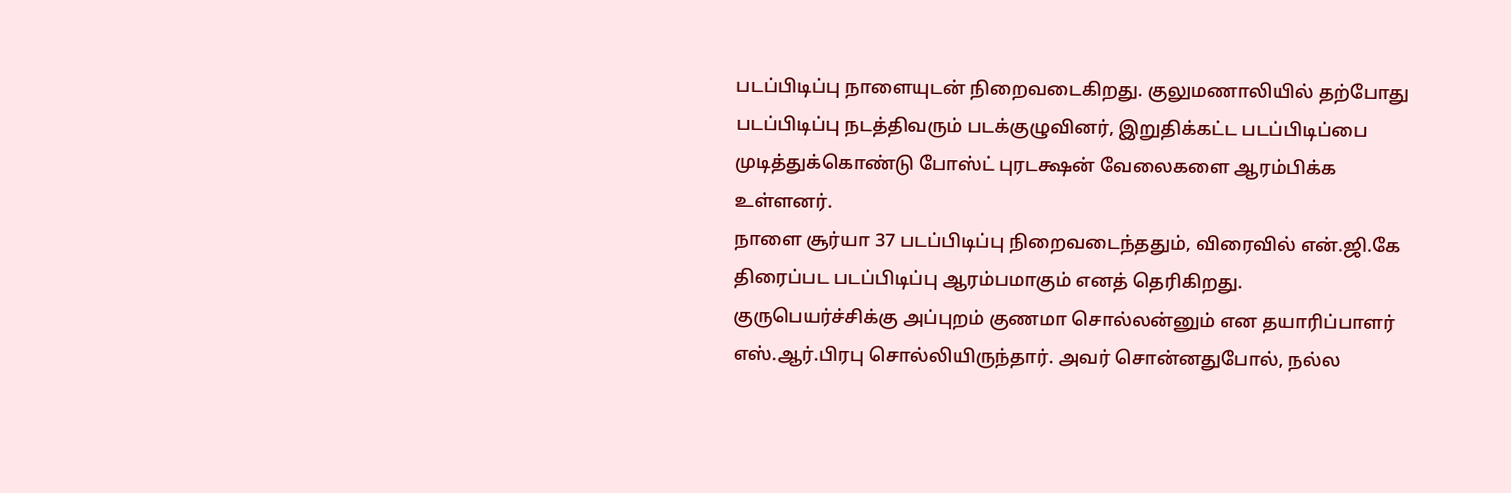படப்பிடிப்பு நாளையுடன் நிறைவடைகிறது. குலுமணாலியில் தற்போது படப்பிடிப்பு நடத்திவரும் படக்குழுவினர், இறுதிக்கட்ட படப்பிடிப்பை முடித்துக்கொண்டு போஸ்ட் புரடக்ஷன் வேலைகளை ஆரம்பிக்க உள்ளனர்.
நாளை சூர்யா 37 படப்பிடிப்பு நிறைவடைந்ததும், விரைவில் என்.ஜி.கே திரைப்பட படப்பிடிப்பு ஆரம்பமாகும் எனத் தெரிகிறது. குருபெயர்ச்சிக்கு அப்புறம் குணமா சொல்லன்னும் என தயாரிப்பாளர் எஸ்.ஆர்.பிரபு சொல்லியிருந்தார். அவர் சொன்னதுபோல், நல்ல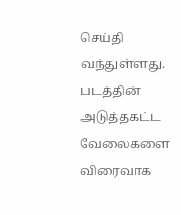செய்தி வந்துள்ளது.
படத்தின் அடுத்தகட்ட வேலைகளை விரைவாக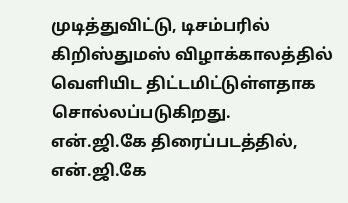முடித்துவிட்டு, டிசம்பரில் கிறிஸ்துமஸ் விழாக்காலத்தில் வெளியிட திட்டமிட்டுள்ளதாக சொல்லப்படுகிறது.
என்.ஜி.கே திரைப்படத்தில், என்.ஜி.கே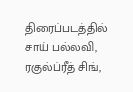திரைப்படத்தில் சாய் பல்லவி, ரகுல்ப்ரீத் சிங்,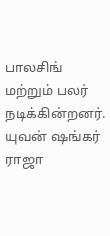பாலசிங் மற்றும் பலர் நடிக்கின்றனர். யுவன் ஷங்கர் ராஜா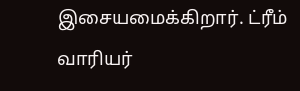இசையமைக்கிறார். ட்ரீம் வாரியர்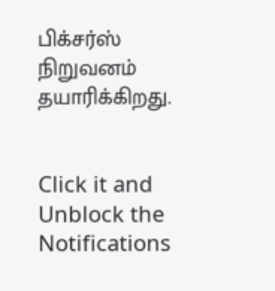பிக்சர்ஸ் நிறுவனம் தயாரிக்கிறது.


Click it and Unblock the Notifications